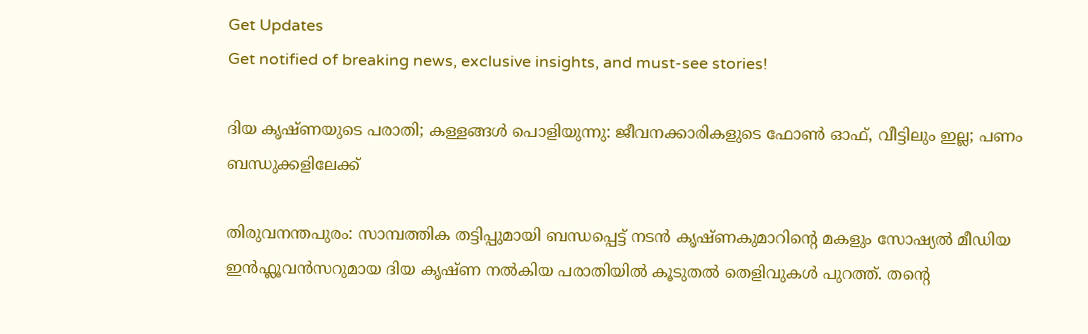Get Updates
Get notified of breaking news, exclusive insights, and must-see stories!

ദിയ കൃഷ്ണയുടെ പരാതി; കള്ളങ്ങള്‍ പൊളിയുന്നു: ജീവനക്കാരികളുടെ ഫോണ്‍ ഓഫ്, വീട്ടിലും ഇല്ല; പണം ബന്ധുക്കളിലേക്ക്

തിരുവനന്തപുരം: സാമ്പത്തിക തട്ടിപ്പുമായി ബന്ധപ്പെട്ട് നടന്‍ കൃഷ്ണകുമാറിന്റെ മകളും സോഷ്യല്‍ മീഡിയ ഇന്‍ഫ്ലൂവന്‍സറുമായ ദിയ കൃഷ്ണ നല്‍കിയ പരാതിയില്‍ കൂടുതല്‍ തെളിവുകള്‍ പുറത്ത്. തന്റെ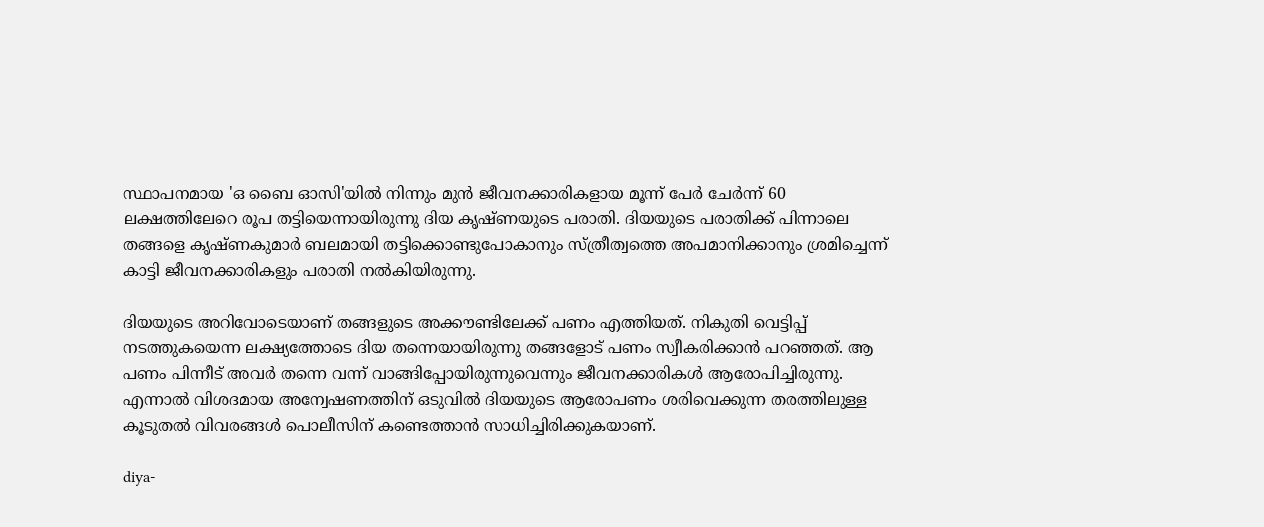സ്ഥാപനമായ 'ഒ ബൈ ഓസി'യില്‍ നിന്നും മുന്‍ ജീവനക്കാരികളായ മൂന്ന് പേർ ചേർന്ന് 60 ലക്ഷത്തിലേറെ രൂപ തട്ടിയെന്നായിരുന്നു ദിയ കൃഷ്ണയുടെ പരാതി. ദിയയുടെ പരാതിക്ക് പിന്നാലെ തങ്ങളെ കൃഷ്ണകുമാർ ബലമായി തട്ടിക്കൊണ്ടുപോകാനും സ്ത്രീത്വത്തെ അപമാനിക്കാനും ശ്രമിച്ചെന്ന് കാട്ടി ജീവനക്കാരികളും പരാതി നല്‍കിയിരുന്നു.

ദിയയുടെ അറിവോടെയാണ് തങ്ങളുടെ അക്കൗണ്ടിലേക്ക് പണം എത്തിയത്. നികുതി വെട്ടിപ്പ് നടത്തുകയെന്ന ലക്ഷ്യത്തോടെ ദിയ തന്നെയായിരുന്നു തങ്ങളോട് പണം സ്വീകരിക്കാന്‍ പറഞ്ഞത്. ആ പണം പിന്നീട് അവർ തന്നെ വന്ന് വാങ്ങിപ്പോയിരുന്നുവെന്നും ജീവനക്കാരികള്‍ ആരോപിച്ചിരുന്നു. എന്നാല്‍ വിശദമായ അന്വേഷണത്തിന് ഒടുവില്‍ ദിയയുടെ ആരോപണം ശരിവെക്കുന്ന തരത്തിലുള്ള കൂടുതല്‍ വിവരങ്ങള്‍ പൊലീസിന് കണ്ടെത്താന്‍ സാധിച്ചിരിക്കുകയാണ്.

diya-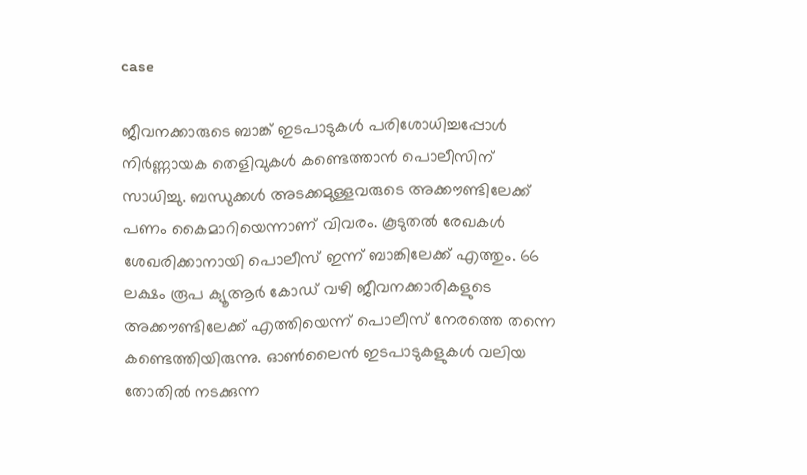case

ജീവനക്കാരുടെ ബാങ്ക് ഇടപാടുകള്‍ പരിശോധിച്ചപ്പോള്‍ നിർണ്ണായക തെളിവുകള്‍ കണ്ടെത്താന്‍ പൊലീസിന് സാധിച്ചു. ബന്ധുക്കൾ അടക്കമുള്ളവരുടെ അക്കൗണ്ടിലേക്ക് പണം കൈമാറിയെന്നാണ് വിവരം. കൂടുതല്‍ രേഖകള്‍ ശേഖരിക്കാനായി പൊലീസ് ഇന്ന് ബാങ്കിലേക്ക് എത്തും. 66 ലക്ഷം രൂപ ക്യൂആർ കോഡ് വഴി ജീവനക്കാരികളുടെ അക്കൗണ്ടിലേക്ക് എത്തിയെന്ന് പൊലീസ് നേരത്തെ തന്നെ കണ്ടെത്തിയിരുന്നു. ഓണ്‍ലൈന്‍ ഇടപാടുകളുകള്‍ വലിയ തോതില്‍ നടക്കുന്ന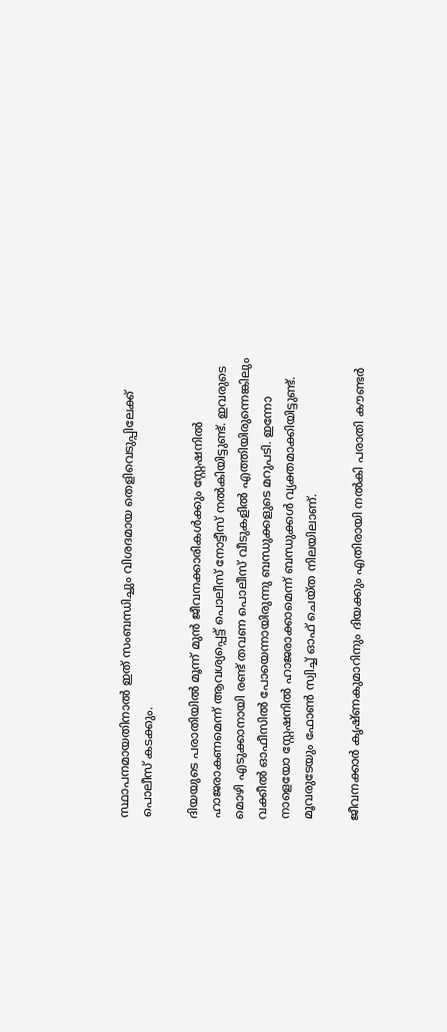സ്ഥാപനമായതിനാല്‍ ഇത് സംബന്ധിച്ചും വിശദമായ തെളിവെടുപ്പിലേക്ക് പൊലീസ് കടക്കും.

ദിയയുടെ പരാതിയില്‍ മൂന്ന് മുന്‍ ജീവനക്കാരികള്‍ക്കും സ്റ്റേഷനില്‍ ഹാജരാകണമെന്ന് ആവശ്യപ്പെട്ട് പൊലീസ് നോട്ടീസ് നല്‍കിയിട്ടുണ്ട്. ഇവരുടെ മൊഴി എടുക്കാനായി രണ്ട് തവണ പൊലീസ് വീടുകളില്‍ എത്തിയിരുന്നെങ്കിലും വക്കീൽ ഓഫീസിൽ പോയെന്നായിരുന്നു ബന്ധുക്കളുടെ മറുപടി. ഇന്നോ നാളെയോ സ്റ്റേഷനില്‍ ഹാജരാക്കാമെന്ന് ബന്ധുക്കള്‍ വ്യക്തമാക്കിയിട്ടുണ്ട്. മൂവരുടേയും ഫോണ്‍ സ്വിച്ച് ഓഫ് ചെയ്ത നിലയിലാണ്.

ജീവനക്കാർ കൃഷ്ണകുമാറിനും ദിയക്കും എതിരായി നല്‍കി പരാതി കൗണ്ടർ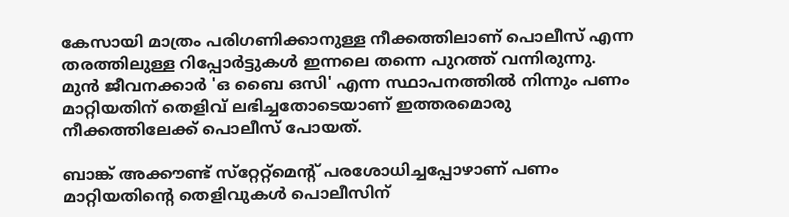കേസായി മാത്രം പരിഗണിക്കാനുള്ള നീക്കത്തിലാണ് പൊലീസ് എന്ന തരത്തിലുള്ള റിപ്പോർട്ടുകള്‍ ഇന്നലെ തന്നെ പുറത്ത് വന്നിരുന്നു. മുന്‍ ജീവനക്കാർ 'ഒ ബൈ ഒസി' എന്ന സ്ഥാപനത്തിൽ നിന്നും പണം മാറ്റിയതിന് തെളിവ് ലഭിച്ചതോടെയാണ് ഇത്തരമൊരു നീക്കത്തിലേക്ക് പൊലീസ് പോയത്.

ബാങ്ക് അക്കൗണ്ട് സ്‌റ്റേറ്റ്‌മെന്റ്‌ പരശോധിച്ചപ്പോഴാണ് പണം മാറ്റിയതിന്റെ തെളിവുകള്‍ പൊലീസിന്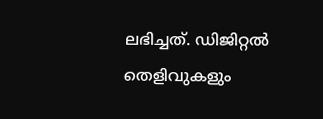ലഭിച്ചത്. ഡിജിറ്റല്‍ തെളിവുകളും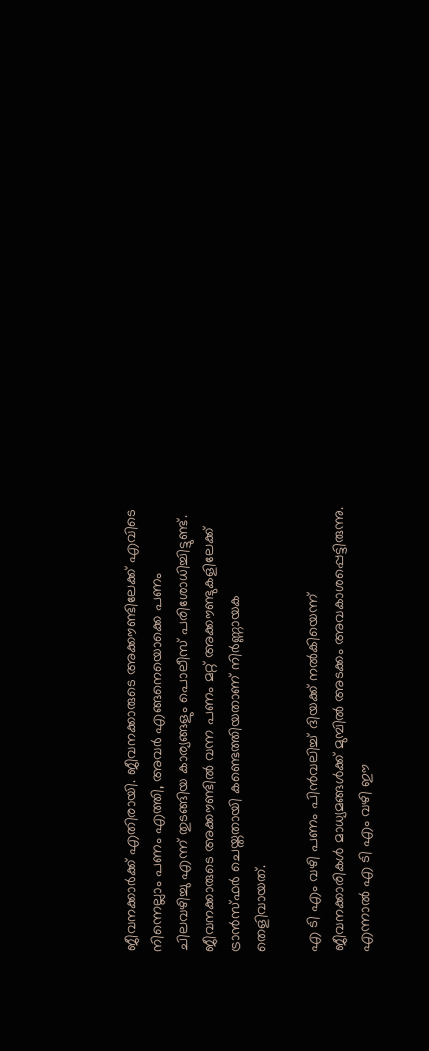ജീവനക്കാർക്ക് എതിരായി. ജീവനക്കാരുടെ അക്കൗണ്ടിലേക്ക് എവിടെ നിന്നെല്ലാം പണം എത്തി, അവർ എങ്ങനെയൊക്കെ പണം ചിലവഴിച്ചു എന്ന് തുടങ്ങിയ കാര്യങ്ങളും പൊലീസ് പരിശോധിച്ചിട്ടുണ്ട്. ജീവനക്കാരുടെ അക്കൗണ്ടിൽ വന്ന പണം മറ്റ് അക്കൗണ്ടുകളിലേക്ക് ട്രാന്‍സ്ഫര്‍ ചെയ്തതായി കണ്ടെത്തിയതാണ് നിർണ്ണായക തെളിവായത്.

എ ടി എം വഴി പണം പിന്‍വലിച്ച് ദിയക്ക് നല്‍കിയെന്ന് ജീവനക്കാരികള്‍ മാധ്യമങ്ങള്‍ക്ക് മുമ്പില്‍ അടക്കം അവകാശപ്പെട്ടിരുന്നു. എന്നാല്‍ എ ടി എം വഴി ഈ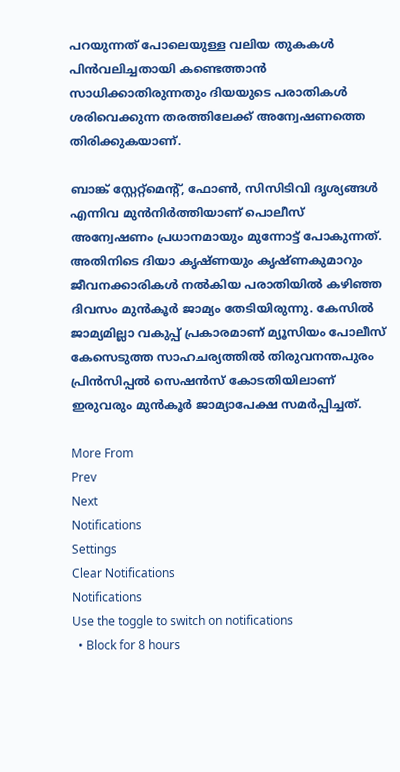പറയുന്നത് പോലെയുള്ള വലിയ തുകകള്‍ പിന്‍വലിച്ചതായി കണ്ടെത്താന്‍ സാധിക്കാതിരുന്നതും ദിയയുടെ പരാതികള്‍ ശരിവെക്കുന്ന തരത്തിലേക്ക് അന്വേഷണത്തെ തിരിക്കുകയാണ്.

ബാങ്ക് സ്റ്റേറ്റ്‌മെന്റ്, ഫോൺ, സിസിടിവി ദൃശ്യങ്ങൾ എന്നിവ മുൻനിർത്തിയാണ് പൊലീസ് അന്വേഷണം പ്രധാനമായും മുന്നോട്ട് പോകുന്നത്. അതിനിടെ ദിയാ കൃഷ്ണയും കൃഷ്ണകുമാറും ജീവനക്കാരികള്‍ നല്‍കിയ പരാതിയില്‍ കഴിഞ്ഞ ദിവസം മുന്‍കൂർ ജാമ്യം തേടിയിരുന്നു. കേസിൽ ജാമ്യമില്ലാ വകുപ്പ് പ്രകാരമാണ് മ്യൂസിയം പോലീസ് കേസെടുത്ത സാഹചര്യത്തില്‍ തിരുവനന്തപുരം പ്രിൻസിപ്പൽ സെഷൻസ് കോടതിയിലാണ് ഇരുവരും മുൻകൂർ ജാമ്യാപേക്ഷ സമർപ്പിച്ചത്.

More From
Prev
Next
Notifications
Settings
Clear Notifications
Notifications
Use the toggle to switch on notifications
  • Block for 8 hours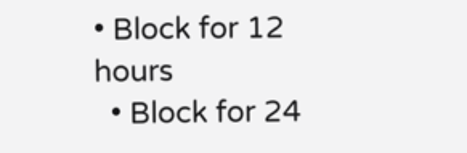• Block for 12 hours
  • Block for 24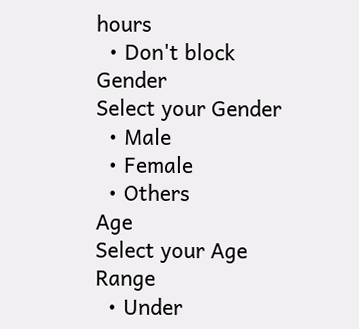hours
  • Don't block
Gender
Select your Gender
  • Male
  • Female
  • Others
Age
Select your Age Range
  • Under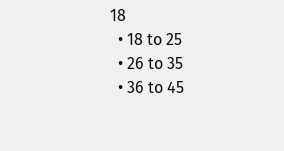18
  • 18 to 25
  • 26 to 35
  • 36 to 45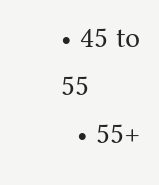• 45 to 55
  • 55+